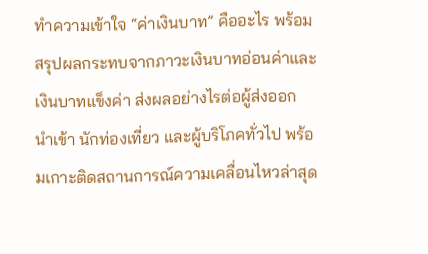ทำความเข้าใจ “ค่าเงินบาท” คืออะไร พร้อมสรุปผลกระทบจากภาวะเงินบาทอ่อนค่าและเงินบาทแข็งค่า ส่งผลอย่างไรต่อผู้ส่งออก นำเข้า นักท่องเที่ยว และผู้บริโภคทั่วไป พร้อมเกาะติดสถานการณ์ความเคลื่อนไหวล่าสุด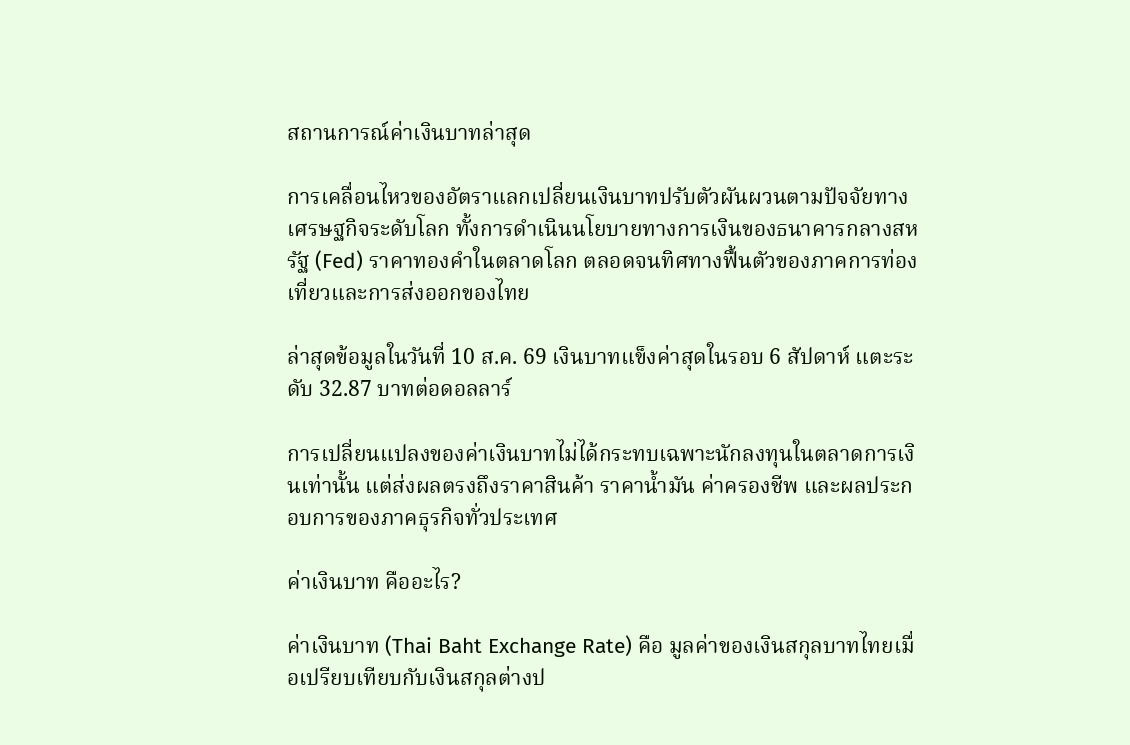สถานการณ์ค่าเงินบาทล่าสุด

การเคลื่อนไหวของอัตราแลกเปลี่ยนเงินบาทปรับตัวผันผวนตามปัจจัยทางเศรษฐกิจระดับโลก ทั้งการดำเนินนโยบายทางการเงินของธนาคารกลางสหรัฐ (Fed) ราคาทองคำในตลาดโลก ตลอดจนทิศทางฟื้นตัวของภาคการท่องเที่ยวและการส่งออกของไทย

ล่าสุดข้อมูลในวันที่ 10 ส.ค. 69 เงินบาทแข็งค่าสุดในรอบ 6 สัปดาห์ แตะระดับ 32.87 บาทต่อดอลลาร์

การเปลี่ยนแปลงของค่าเงินบาทไม่ได้กระทบเฉพาะนักลงทุนในตลาดการเงินเท่านั้น แต่ส่งผลตรงถึงราคาสินค้า ราคาน้ำมัน ค่าครองชีพ และผลประกอบการของภาคธุรกิจทั่วประเทศ

ค่าเงินบาท คืออะไร?

ค่าเงินบาท (Thai Baht Exchange Rate) คือ มูลค่าของเงินสกุลบาทไทยเมื่อเปรียบเทียบกับเงินสกุลต่างป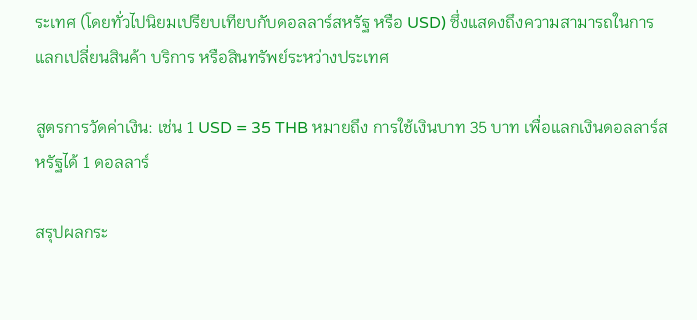ระเทศ (โดยทั่วไปนิยมเปรียบเทียบกับดอลลาร์สหรัฐ หรือ USD) ซึ่งแสดงถึงความสามารถในการแลกเปลี่ยนสินค้า บริการ หรือสินทรัพย์ระหว่างประเทศ

สูตรการวัดค่าเงิน: เช่น 1 USD = 35 THB หมายถึง การใช้เงินบาท 35 บาท เพื่อแลกเงินดอลลาร์สหรัฐได้ 1 ดอลลาร์

สรุปผลกระ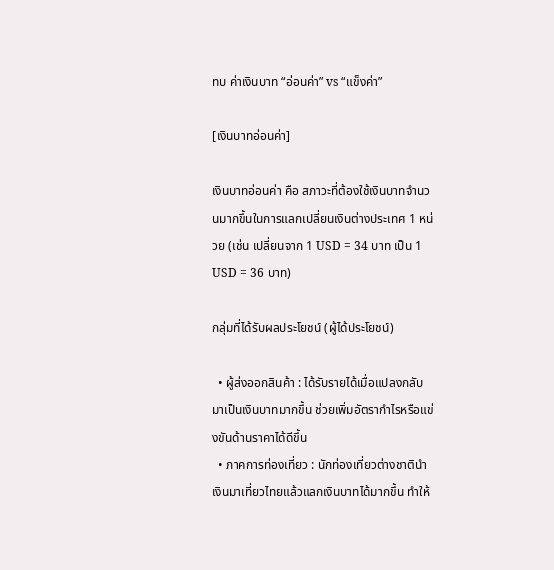ทบ ค่าเงินบาท “อ่อนค่า” vs “แข็งค่า”

[เงินบาทอ่อนค่า]

เงินบาทอ่อนค่า คือ สภาวะที่ต้องใช้เงินบาทจำนวนมากขึ้นในการแลกเปลี่ยนเงินต่างประเทศ 1 หน่วย (เช่น เปลี่ยนจาก 1 USD = 34 บาท เป็น 1 USD = 36 บาท)

กลุ่มที่ได้รับผลประโยชน์ (ผู้ได้ประโยชน์)

  • ผู้ส่งออกสินค้า : ได้รับรายได้เมื่อแปลงกลับมาเป็นเงินบาทมากขึ้น ช่วยเพิ่มอัตรากำไรหรือแข่งขันด้านราคาได้ดีขึ้น
  • ภาคการท่องเที่ยว : นักท่องเที่ยวต่างชาตินำเงินมาเที่ยวไทยแล้วแลกเงินบาทได้มากขึ้น ทำให้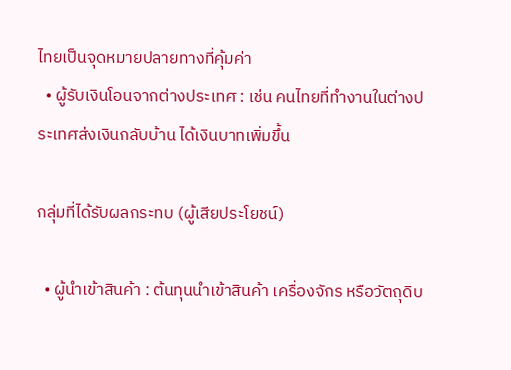ไทยเป็นจุดหมายปลายทางที่คุ้มค่า
  • ผู้รับเงินโอนจากต่างประเทศ : เช่น คนไทยที่ทำงานในต่างประเทศส่งเงินกลับบ้าน ได้เงินบาทเพิ่มขึ้น

กลุ่มที่ได้รับผลกระทบ (ผู้เสียประโยชน์)

  • ผู้นำเข้าสินค้า : ต้นทุนนำเข้าสินค้า เครื่องจักร หรือวัตถุดิบ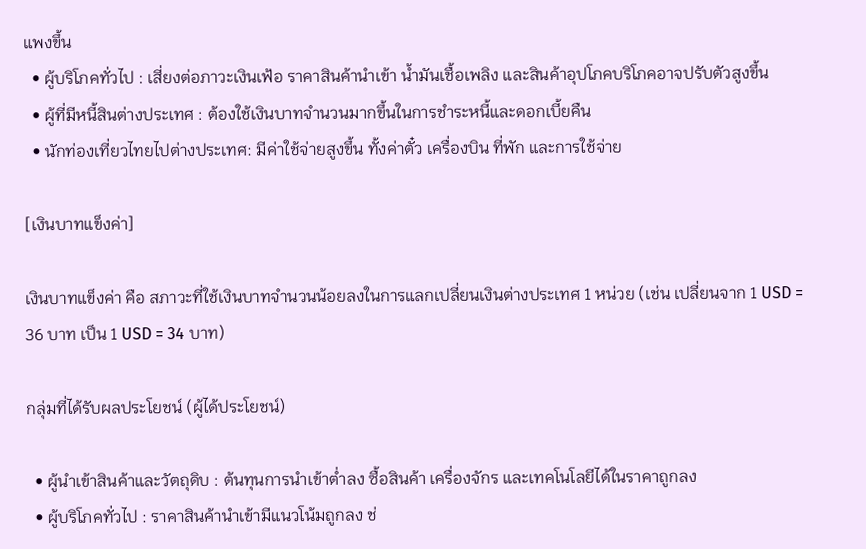แพงขึ้น
  • ผู้บริโภคทั่วไป : เสี่ยงต่อภาวะเงินเฟ้อ ราคาสินค้านำเข้า น้ำมันเชื้อเพลิง และสินค้าอุปโภคบริโภคอาจปรับตัวสูงขึ้น
  • ผู้ที่มีหนี้สินต่างประเทศ : ต้องใช้เงินบาทจำนวนมากขึ้นในการชำระหนี้และดอกเบี้ยคืน
  • นักท่องเที่ยวไทยไปต่างประเทศ: มีค่าใช้จ่ายสูงขึ้น ทั้งค่าตั๋ว เครื่องบิน ที่พัก และการใช้จ่าย

[เงินบาทแข็งค่า]

เงินบาทแข็งค่า คือ สภาวะที่ใช้เงินบาทจำนวนน้อยลงในการแลกเปลี่ยนเงินต่างประเทศ 1 หน่วย (เช่น เปลี่ยนจาก 1 USD = 36 บาท เป็น 1 USD = 34 บาท)

กลุ่มที่ได้รับผลประโยชน์ (ผู้ได้ประโยชน์)

  • ผู้นำเข้าสินค้าและวัตถุดิบ : ต้นทุนการนำเข้าต่ำลง ซื้อสินค้า เครื่องจักร และเทคโนโลยีได้ในราคาถูกลง
  • ผู้บริโภคทั่วไป : ราคาสินค้านำเข้ามีแนวโน้มถูกลง ช่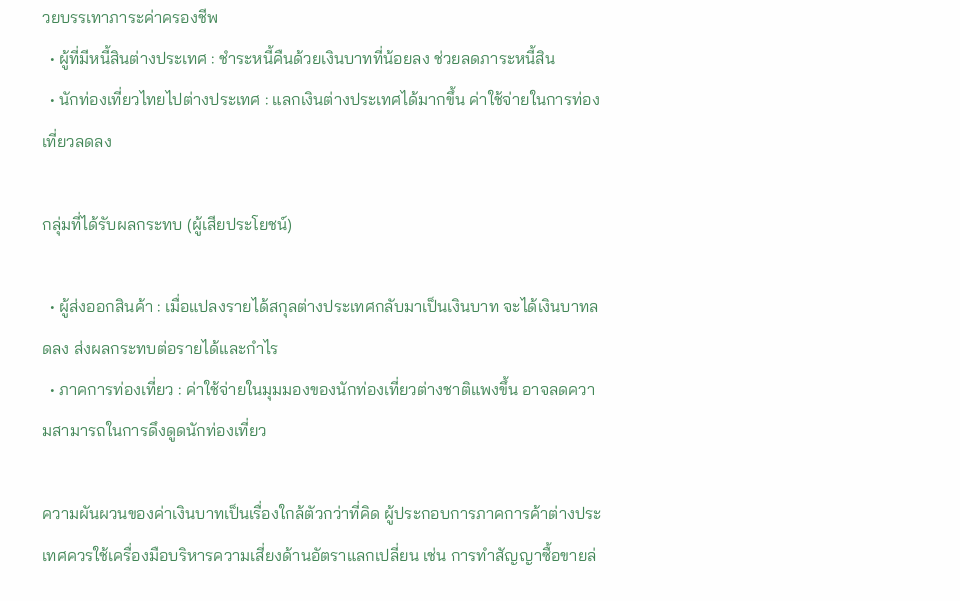วยบรรเทาภาระค่าครองชีพ
  • ผู้ที่มีหนี้สินต่างประเทศ : ชำระหนี้คืนด้วยเงินบาทที่น้อยลง ช่วยลดภาระหนี้สิน
  • นักท่องเที่ยวไทยไปต่างประเทศ : แลกเงินต่างประเทศได้มากขึ้น ค่าใช้จ่ายในการท่องเที่ยวลดลง

กลุ่มที่ได้รับผลกระทบ (ผู้เสียประโยชน์)

  • ผู้ส่งออกสินค้า : เมื่อแปลงรายได้สกุลต่างประเทศกลับมาเป็นเงินบาท จะได้เงินบาทลดลง ส่งผลกระทบต่อรายได้และกำไร
  • ภาคการท่องเที่ยว : ค่าใช้จ่ายในมุมมองของนักท่องเที่ยวต่างชาติแพงขึ้น อาจลดความสามารถในการดึงดูดนักท่องเที่ยว

ความผันผวนของค่าเงินบาทเป็นเรื่องใกล้ตัวกว่าที่คิด ผู้ประกอบการภาคการค้าต่างประเทศควรใช้เครื่องมือบริหารความเสี่ยงด้านอัตราแลกเปลี่ยน เช่น การทำสัญญาซื้อขายล่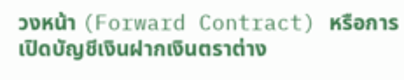วงหน้า (Forward Contract) หรือการเปิดบัญชีเงินฝากเงินตราต่าง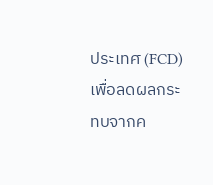ประเทศ (FCD) เพื่อลดผลกระทบจากค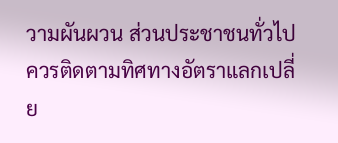วามผันผวน ส่วนประชาชนทั่วไปควรติดตามทิศทางอัตราแลกเปลี่ย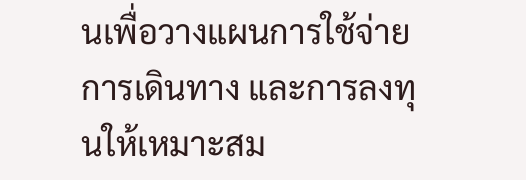นเพื่อวางแผนการใช้จ่าย การเดินทาง และการลงทุนให้เหมาะสม